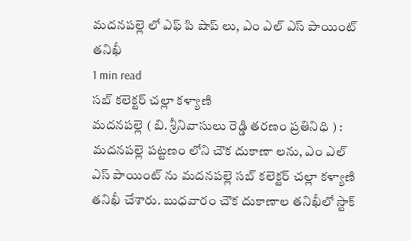మదనపల్లె లో ఎఫ్ పి షాప్ లు, ఎం ఎల్ ఎస్ పాయింట్ తనిఖీ
1 min read
సబ్ కలెక్టర్ చల్లా కళ్యాణి
మదనపల్లె ( బి. శ్రీనివాసులు రెడ్డి తరణం ప్రతినిధి ) : మదనపల్లె పట్టణం లోని చౌక దుకాణా లను, ఎం ఎల్ ఎస్ పాయింట్ ను మదనపల్లె సబ్ కలెక్టర్ చల్లా కళ్యాణి తనిఖీ చేశారు. బుధవారం చౌక దుకాణాల తనిఖీలో స్టాక్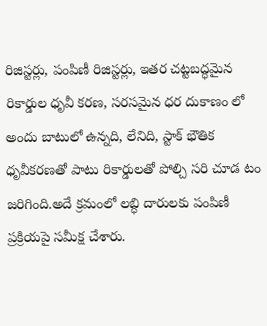రిజిస్టర్లు, పంపిణీ రిజిస్టర్లు, ఇతర చట్టబద్ధమైన రికార్డుల ధృవీ కరణ, సరసమైన ధర దుకాణం లో అందు బాటులో ఉన్నది, లేనిది, స్టాక్ భౌతిక ధృవీకరణతో పాటు రికార్డులతో పోల్చి సరి చూడ టం జరిగింది.అదే క్రమంలో లబ్ధి దారులకు పంపిణీ ప్రక్రియపై సమీక్ష చేశారు.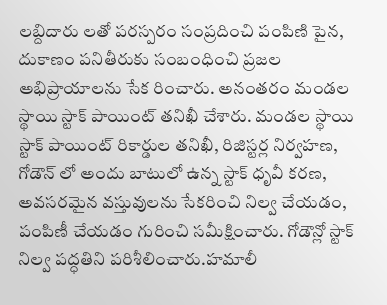లబ్దిదారు లతో పరస్పరం సంప్రదించి పంపిణి పైన, దుకాణం పనితీరుకు సంబంధించి ప్రజల అభిప్రాయాలను సేక రించారు. అనంతరం మండల స్థాయి స్టాక్ పాయింట్ తనిఖీ చేశారు. మండల స్థాయి స్టాక్ పాయింట్ రికార్డుల తనిఖీ, రిజిస్టర్ల నిర్వహణ, గోడౌన్ లో అందు బాటులో ఉన్న స్టాక్ ధృవీ కరణ, అవసరమైన వస్తువులను సేకరించి నిల్వ చేయడం, పంపిణీ చేయడం గురించి సమీక్షించారు. గోడౌన్లో స్టాక్ నిల్వ పద్ధతిని పరిశీలించారు.హమాలీ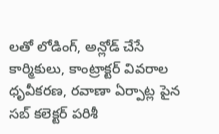లతో లోడింగ్, అన్లోడ్ చేసే కార్మికులు, కాంట్రాక్టర్ వివరాల ధృవీకరణ, రవాణా ఏర్పాట్ల పైన సబ్ కలెక్టర్ పరిశీ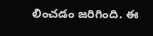లించడం జరిగింది. ఈ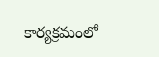కార్యక్రమంలో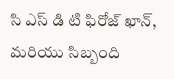సి ఎస్ డి టి ఫిరోజ్ ఖాన్, మరియు సిబ్బంది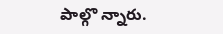పాల్గొ న్నారు.